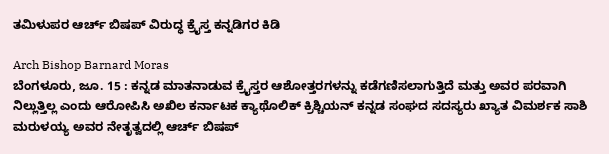ತಮಿಳುಪರ ಆರ್ಚ್ ಬಿಷಪ್ ವಿರುದ್ಧ ಕ್ರೈಸ್ತ ಕನ್ನಡಿಗರ ಕಿಡಿ

Arch Bishop Barnard Moras
ಬೆಂಗಳೂರು, ಜೂ. 15 : ಕನ್ನಡ ಮಾತನಾಡುವ ಕ್ರೈಸ್ತರ ಆಶೋತ್ತರಗಳನ್ನು ಕಡೆಗಣಿಸಲಾಗುತ್ತಿದೆ ಮತ್ತು ಅವರ ಪರವಾಗಿ ನಿಲ್ಲುತ್ತಿಲ್ಲ ಎಂದು ಆರೋಪಿಸಿ ಅಖಿಲ ಕರ್ನಾಟಕ ಕ್ಯಾಥೊಲಿಕ್ ಕ್ರಿಶ್ಚಿಯನ್ ಕನ್ನಡ ಸಂಘದ ಸದಸ್ಯರು ಖ್ಯಾತ ವಿಮರ್ಶಕ ಸಾಶಿ ಮರುಳಯ್ಯ ಅವರ ನೇತೃತ್ವದಲ್ಲಿ ಆರ್ಚ್ ಬಿಷಪ್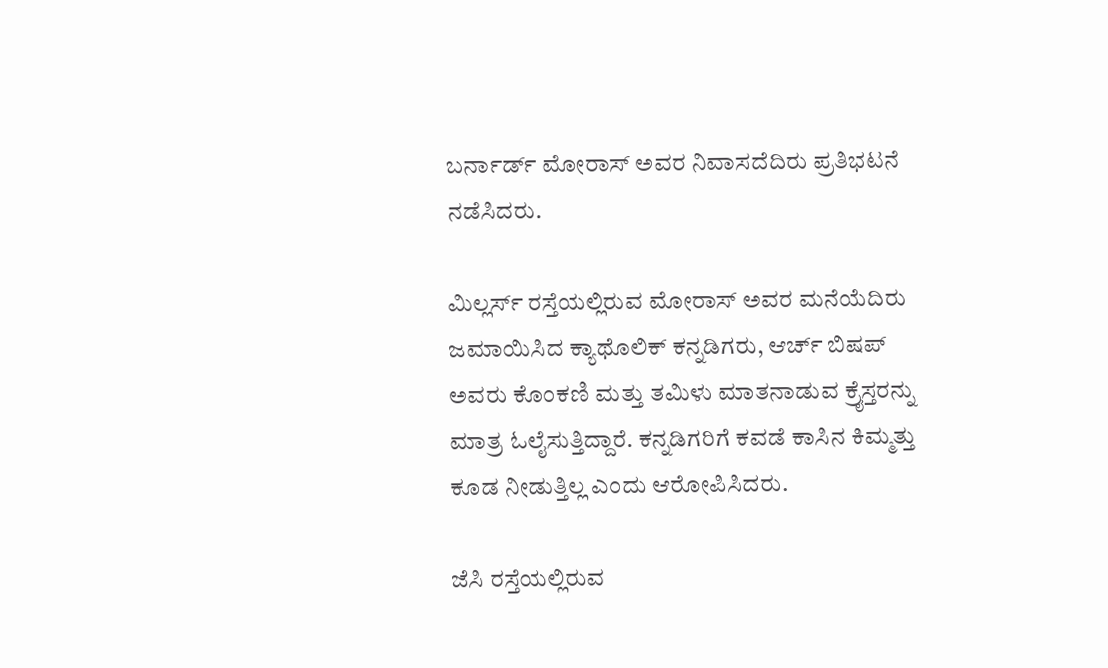ಬರ್ನಾರ್ಡ್ ಮೋರಾಸ್ ಅವರ ನಿವಾಸದೆದಿರು ಪ್ರತಿಭಟನೆ ನಡೆಸಿದರು.

ಮಿಲ್ಲರ್ಸ್ ರಸ್ತೆಯಲ್ಲಿರುವ ಮೋರಾಸ್ ಅವರ ಮನೆಯೆದಿರು ಜಮಾಯಿಸಿದ ಕ್ಯಾಥೊಲಿಕ್ ಕನ್ನಡಿಗರು, ಆರ್ಚ್ ಬಿಷಪ್ ಅವರು ಕೊಂಕಣಿ ಮತ್ತು ತಮಿಳು ಮಾತನಾಡುವ ಕ್ರೈಸ್ತರನ್ನು ಮಾತ್ರ ಓಲೈಸುತ್ತಿದ್ದಾರೆ. ಕನ್ನಡಿಗರಿಗೆ ಕವಡೆ ಕಾಸಿನ ಕಿಮ್ಮತ್ತು ಕೂಡ ನೀಡುತ್ತಿಲ್ಲ ಎಂದು ಆರೋಪಿಸಿದರು.

ಜೆಸಿ ರಸ್ತೆಯಲ್ಲಿರುವ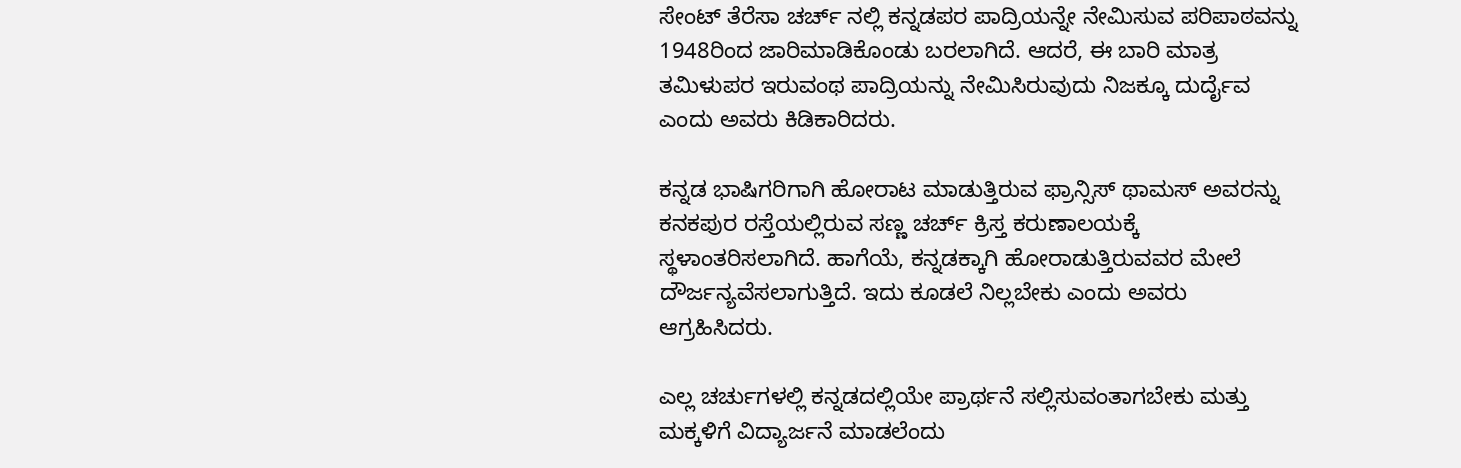ಸೇಂಟ್ ತೆರೆಸಾ ಚರ್ಚ್ ನಲ್ಲಿ ಕನ್ನಡಪರ ಪಾದ್ರಿಯನ್ನೇ ನೇಮಿಸುವ ಪರಿಪಾಠವನ್ನು 1948ರಿಂದ ಜಾರಿಮಾಡಿಕೊಂಡು ಬರಲಾಗಿದೆ. ಆದರೆ, ಈ ಬಾರಿ ಮಾತ್ರ ತಮಿಳುಪರ ಇರುವಂಥ ಪಾದ್ರಿಯನ್ನು ನೇಮಿಸಿರುವುದು ನಿಜಕ್ಕೂ ದುರ್ದೈವ ಎಂದು ಅವರು ಕಿಡಿಕಾರಿದರು.

ಕನ್ನಡ ಭಾಷಿಗರಿಗಾಗಿ ಹೋರಾಟ ಮಾಡುತ್ತಿರುವ ಫ್ರಾನ್ಸಿಸ್ ಥಾಮಸ್ ಅವರನ್ನು ಕನಕಪುರ ರಸ್ತೆಯಲ್ಲಿರುವ ಸಣ್ಣ ಚರ್ಚ್ ಕ್ರಿಸ್ತ ಕರುಣಾಲಯಕ್ಕೆ ಸ್ಥಳಾಂತರಿಸಲಾಗಿದೆ. ಹಾಗೆಯೆ, ಕನ್ನಡಕ್ಕಾಗಿ ಹೋರಾಡುತ್ತಿರುವವರ ಮೇಲೆ ದೌರ್ಜನ್ಯವೆಸಲಾಗುತ್ತಿದೆ. ಇದು ಕೂಡಲೆ ನಿಲ್ಲಬೇಕು ಎಂದು ಅವರು ಆಗ್ರಹಿಸಿದರು.

ಎಲ್ಲ ಚರ್ಚುಗಳಲ್ಲಿ ಕನ್ನಡದಲ್ಲಿಯೇ ಪ್ರಾರ್ಥನೆ ಸಲ್ಲಿಸುವಂತಾಗಬೇಕು ಮತ್ತು ಮಕ್ಕಳಿಗೆ ವಿದ್ಯಾರ್ಜನೆ ಮಾಡಲೆಂದು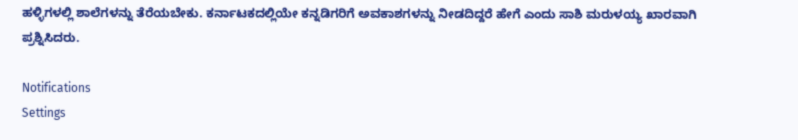ಹಳ್ಳಿಗಳಲ್ಲಿ ಶಾಲೆಗಳನ್ನು ತೆರೆಯಬೇಕು. ಕರ್ನಾಟಕದಲ್ಲಿಯೇ ಕನ್ನಡಿಗರಿಗೆ ಅವಕಾಶಗಳನ್ನು ನೀಡದಿದ್ದರೆ ಹೇಗೆ ಎಂದು ಸಾಶಿ ಮರುಳಯ್ಯ ಖಾರವಾಗಿ ಪ್ರಶ್ನಿಸಿದರು.

Notifications
Settings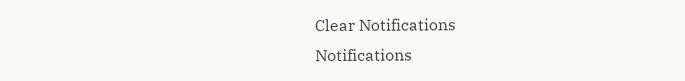Clear Notifications
Notifications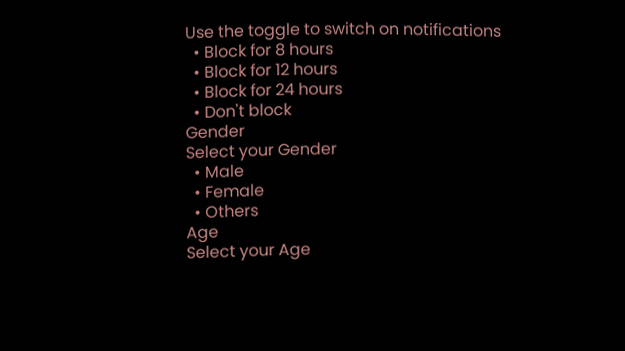Use the toggle to switch on notifications
  • Block for 8 hours
  • Block for 12 hours
  • Block for 24 hours
  • Don't block
Gender
Select your Gender
  • Male
  • Female
  • Others
Age
Select your Age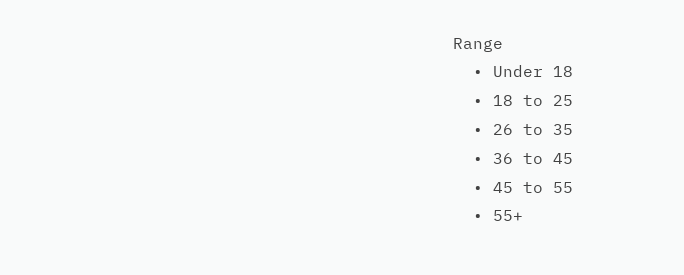Range
  • Under 18
  • 18 to 25
  • 26 to 35
  • 36 to 45
  • 45 to 55
  • 55+